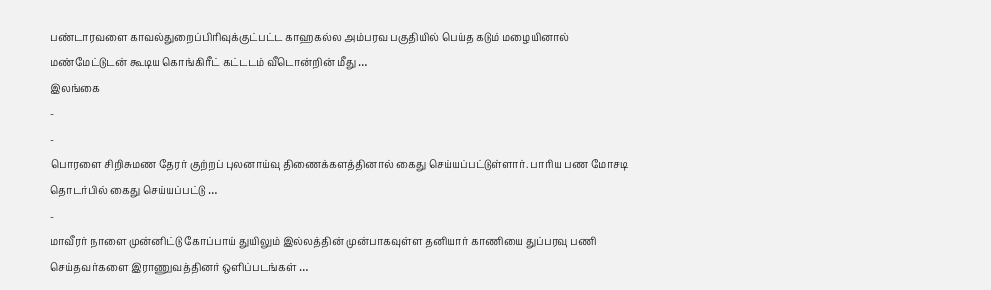பண்டாரவளை காவல்துறைப்பிரிவுக்குட்பட்ட காஹகல்ல அம்பரவ பகுதியில் பெய்த கடும் மழையினால் மண்மேட்டுடன் கூடிய கொங்கிரீட் கட்டடம் வீடொன்றின் மீது …
இலங்கை
-
-
பொரளை சிறிசுமண தேரர் குற்றப் புலனாய்வு திணைக்களத்தினால் கைது செய்யப்பட்டுள்ளார். பாரிய பண மோசடி தொடர்பில் கைது செய்யப்பட்டு …
-
மாவீரர் நாளை முன்னிட்டு கோப்பாய் துயிலும் இல்லத்தின் முன்பாகவுள்ள தனியார் காணியை துப்பரவு பணி செய்தவர்களை இராணுவத்தினர் ஒளிப்படங்கள் …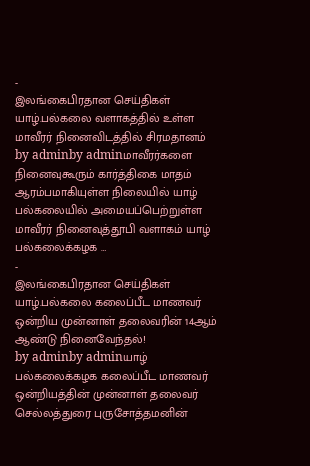-
இலங்கைபிரதான செய்திகள்
யாழ்.பல்கலை வளாகத்தில் உள்ள மாவீரர் நினைவிடத்தில் சிரமதானம்
by adminby adminமாவீரர்களை நினைவுகூரும் கார்த்திகை மாதம் ஆரம்பமாகியுள்ள நிலையில் யாழ் பல்கலையில் அமையப்பெற்றுள்ள மாவீரர் நினைவுத்தூபி வளாகம் யாழ் பல்கலைக்கழக …
-
இலங்கைபிரதான செய்திகள்
யாழ்.பல்கலை கலைப்பீட மாணவர் ஒன்றிய முன்னாள் தலைவரின் 14ஆம் ஆண்டு நினைவேந்தல்!
by adminby adminயாழ் பல்கலைக்கழக கலைப்பீட மாணவர் ஒன்றியத்தின் முன்னாள் தலைவர் செல்லத்துரை புருசோத்தமனின்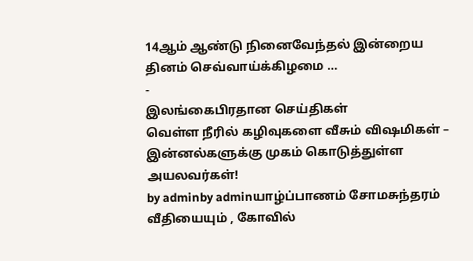14ஆம் ஆண்டு நினைவேந்தல் இன்றைய தினம் செவ்வாய்க்கிழமை …
-
இலங்கைபிரதான செய்திகள்
வெள்ள நீரில் கழிவுகளை வீசும் விஷமிகள் – இன்னல்களுக்கு முகம் கொடுத்துள்ள அயலவர்கள்!
by adminby adminயாழ்ப்பாணம் சோமசுந்தரம் வீதியையும் , கோவில்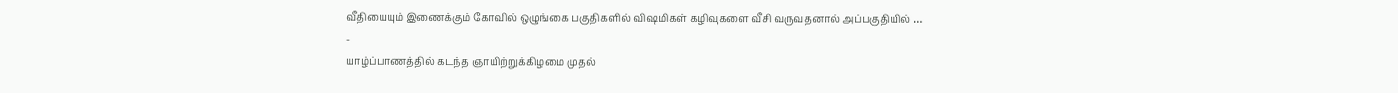வீதியையும் இணைக்கும் கோவில் ஒழுங்கை பகுதிகளில் விஷமிகள் கழிவுகளை வீசி வருவதனால் அப்பகுதியில் …
-
யாழ்ப்பாணத்தில் கடந்த ஞாயிற்றுக்கிழமை முதல்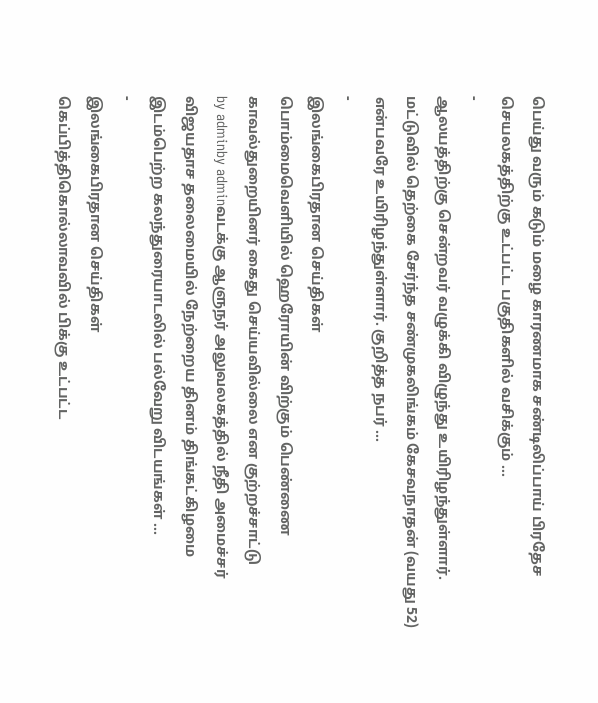பெய்து வரும் கடும் மழை காரணமாக சண்டிலிப்பாய் பிரதேச செயலகத்திற்கு உட்பட்ட பகுதிகளில் வசிக்கும் …
-
ஆலயத்திற்கு சென்றவர் வழுக்கி விழுந்து உயிரிழந்துள்ளார். மட்டுவில் தெற்கை சேர்ந்த சண்முகலிங்கம் கேசவநாதன் (வயது 52) என்பவரே உயிரிழந்துள்ளார். குறித்த நபர் …
-
இலங்கைபிரதான செய்திகள்
பொம்மைவெளியில் ஹெரோயின் விற்கும் பெண்ணை காவல்துறையினர் கைது செய்யவில்லை என குற்றச்சாட்டு
by adminby adminவடக்கு ஆளுநர் அலுவலகத்தில் நீதி அமைச்சர் விஜயதாச தலைமையில் நேற்றைய தினம் திங்கட்கிழமை இடம்பெற்ற கலந்துரையாடலில் பல்வேறு விடயங்கள் …
-
இலங்கைபிரதான செய்திகள்
கெப்பித்திகொல்லாவவில் பிக்கு உட்பட்ட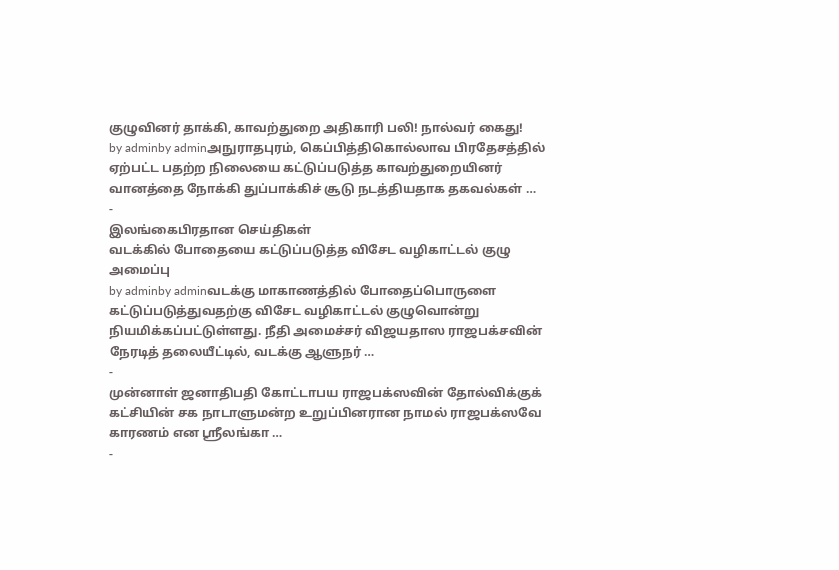குழுவினர் தாக்கி, காவற்துறை அதிகாரி பலி! நால்வர் கைது!
by adminby adminஅநுராதபுரம், கெப்பித்திகொல்லாவ பிரதேசத்தில் ஏற்பட்ட பதற்ற நிலையை கட்டுப்படுத்த காவற்துறையினர் வானத்தை நோக்கி துப்பாக்கிச் சூடு நடத்தியதாக தகவல்கள் …
-
இலங்கைபிரதான செய்திகள்
வடக்கில் போதையை கட்டுப்படுத்த விசேட வழிகாட்டல் குழு அமைப்பு
by adminby adminவடக்கு மாகாணத்தில் போதைப்பொருளை கட்டுப்படுத்துவதற்கு விசேட வழிகாட்டல் குழுவொன்று நியமிக்கப்பட்டுள்ளது. நீதி அமைச்சர் விஜயதாஸ ராஜபக்சவின் நேரடித் தலையீட்டில், வடக்கு ஆளுநர் …
-
முன்னாள் ஜனாதிபதி கோட்டாபய ராஜபக்ஸவின் தோல்விக்குக் கட்சியின் சக நாடாளுமன்ற உறுப்பினரான நாமல் ராஜபக்ஸவே காரணம் என ஸ்ரீலங்கா …
-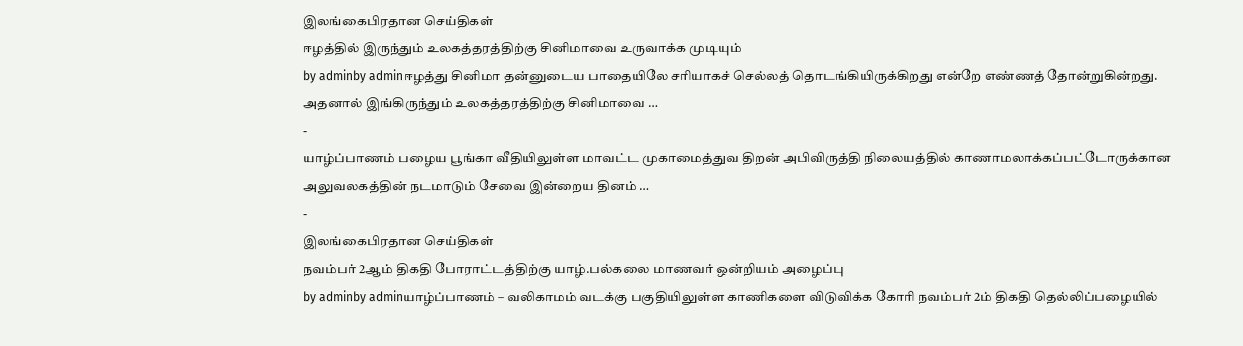இலங்கைபிரதான செய்திகள்
ஈழத்தில் இருந்தும் உலகத்தரத்திற்கு சினிமாவை உருவாக்க முடியும்
by adminby adminஈழத்து சினிமா தன்னுடைய பாதையிலே சரியாகச் செல்லத் தொடங்கியிருக்கிறது என்றே எண்ணத் தோன்றுகின்றது. அதனால் இங்கிருந்தும் உலகத்தரத்திற்கு சினிமாவை …
-
யாழ்ப்பாணம் பழைய பூங்கா வீதியிலுள்ள மாவட்ட முகாமைத்துவ திறன் அபிவிருத்தி நிலையத்தில் காணாமலாக்கப்பட்டோருக்கான அலுவலகத்தின் நடமாடும் சேவை இன்றைய தினம் …
-
இலங்கைபிரதான செய்திகள்
நவம்பர் 2ஆம் திகதி போராட்டத்திற்கு யாழ்.பல்கலை மாணவர் ஒன்றியம் அழைப்பு
by adminby adminயாழ்ப்பாணம் – வலிகாமம் வடக்கு பகுதியிலுள்ள காணிகளை விடுவிக்க கோரி நவம்பர் 2ம் திகதி தெல்லிப்பழையில்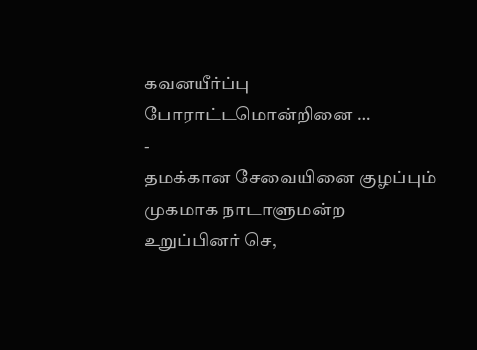கவனயீர்ப்பு போராட்டமொன்றினை …
-
தமக்கான சேவையினை குழப்பும் முகமாக நாடாளுமன்ற உறுப்பினர் செ,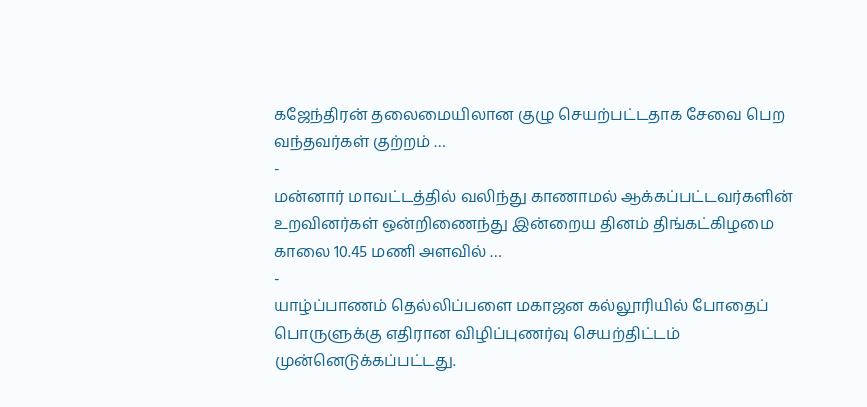கஜேந்திரன் தலைமையிலான குழு செயற்பட்டதாக சேவை பெற வந்தவர்கள் குற்றம் …
-
மன்னார் மாவட்டத்தில் வலிந்து காணாமல் ஆக்கப்பட்டவர்களின் உறவினர்கள் ஒன்றிணைந்து இன்றைய தினம் திங்கட்கிழமை காலை 10.45 மணி அளவில் …
-
யாழ்ப்பாணம் தெல்லிப்பளை மகாஜன கல்லூரியில் போதைப் பொருளுக்கு எதிரான விழிப்புணர்வு செயற்திட்டம் முன்னெடுக்கப்பட்டது.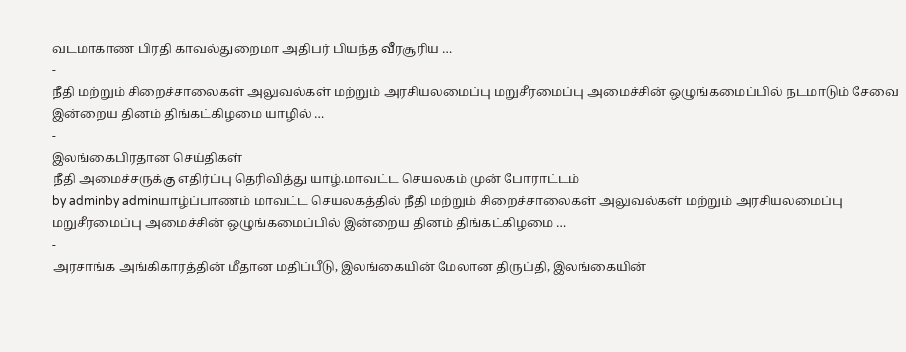வடமாகாண பிரதி காவல்துறைமா அதிபர் பியந்த வீரசூரிய …
-
நீதி மற்றும் சிறைச்சாலைகள் அலுவல்கள் மற்றும் அரசியலமைப்பு மறுசீரமைப்பு அமைச்சின் ஒழுங்கமைப்பில் நடமாடும் சேவை இன்றைய தினம் திங்கட்கிழமை யாழில் …
-
இலங்கைபிரதான செய்திகள்
நீதி அமைச்சருக்கு எதிர்ப்பு தெரிவித்து யாழ்.மாவட்ட செயலகம் முன் போராட்டம்
by adminby adminயாழ்ப்பாணம் மாவட்ட செயலகத்தில் நீதி மற்றும் சிறைச்சாலைகள் அலுவல்கள் மற்றும் அரசியலமைப்பு மறுசீரமைப்பு அமைச்சின் ஒழுங்கமைப்பில் இன்றைய தினம் திங்கட்கிழமை …
-
அரசாங்க அங்கிகாரத்தின் மீதான மதிப்பீடு, இலங்கையின் மேலான திருப்தி, இலங்கையின்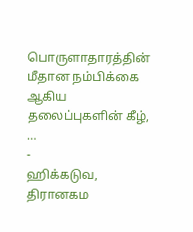பொருளாதாரத்தின் மீதான நம்பிக்கை ஆகிய தலைப்புகளின் கீழ், …
-
ஹிக்கடுவ, திரானகம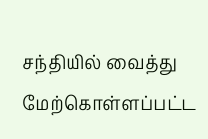சந்தியில் வைத்து மேற்கொள்ளப்பட்ட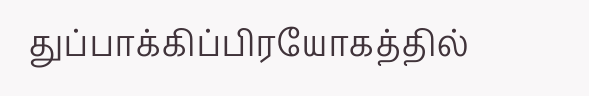துப்பாக்கிப்பிரயோகத்தில்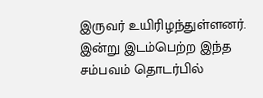இருவர் உயிரிழந்துள்ளனர். இன்று இடம்பெற்ற இந்த சம்பவம் தொடர்பில்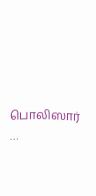பொலிஸார் …